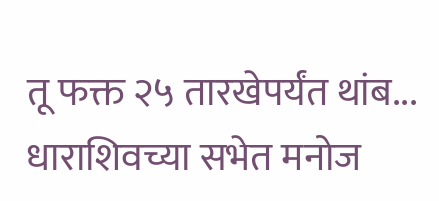तू फक्त २५ तारखेपर्यंत थांब... धाराशिवच्या सभेत मनोज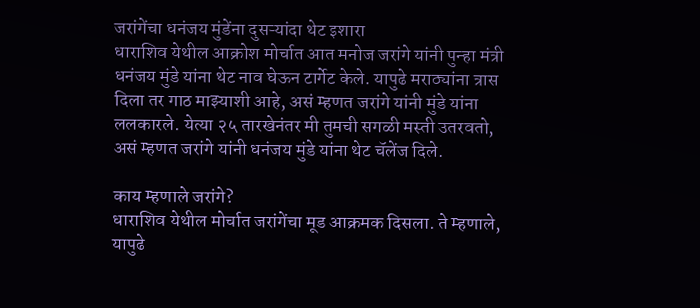जरांगेंचा धनंजय मुंडेंना दुसऱ्यांदा थेट इशारा
धाराशिव येथील आक्रोश मोर्चात आत मनोज जरांगे यांनी पुन्हा मंत्री धनंजय मुंडे यांना थेट नाव घेऊन टार्गेट केले. यापुढे मराठ्यांना त्रास दिला तर गाठ माझ्याशी आहे, असं म्हणत जरांगे यांनी मुंडे यांना ललकारले. येत्या २५ तारखेनंतर मी तुमची सगळी मस्ती उतरवतो, असं म्हणत जरांगे यांनी धनंजय मुंडे यांना थेट चॅलेंज दिले.

काय म्हणाले जरांगे?
धाराशिव येथील मोर्चात जरांगेंचा मूड आक्रमक दिसला. ते म्हणाले, यापुढे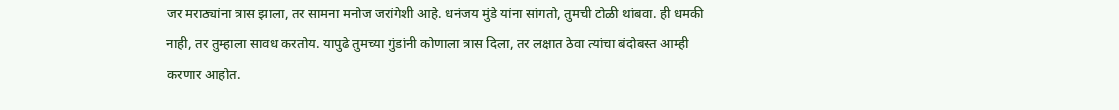जर मराठ्यांना त्रास झाला, तर सामना मनोज जरांगेशी आहे. धनंजय मुंडे यांना सांगतो, तुमची टोळी थांबवा. ही धमकी नाही, तर तुम्हाला सावध करतोय. यापुढे तुमच्या गुंडांनी कोणाला त्रास दिला, तर लक्षात ठेवा त्यांचा बंदोबस्त आम्ही करणार आहोत.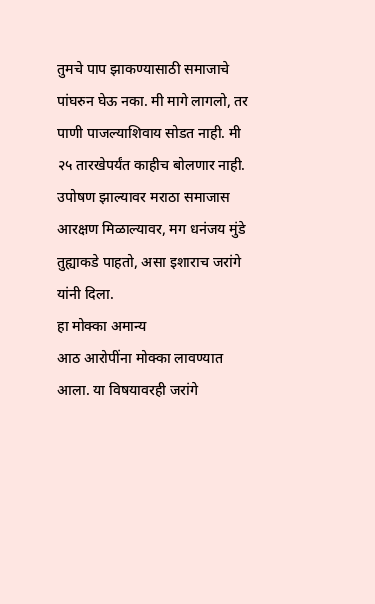तुमचे पाप झाकण्यासाठी समाजाचे पांघरुन घेऊ नका. मी मागे लागलो, तर पाणी पाजल्याशिवाय सोडत नाही. मी २५ तारखेपर्यंत काहीच बोलणार नाही. उपोषण झाल्यावर मराठा समाजास आरक्षण मिळाल्यावर, मग धनंजय मुंडे तुह्याकडे पाहतो, असा इशाराच जरांगे यांनी दिला.
हा मोक्का अमान्य
आठ आरोपींना मोक्का लावण्यात आला. या विषयावरही जरांगे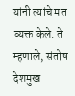यांनी त्यांचे मत व्यक्त केले. ते म्हणाले, संतोष देशमुख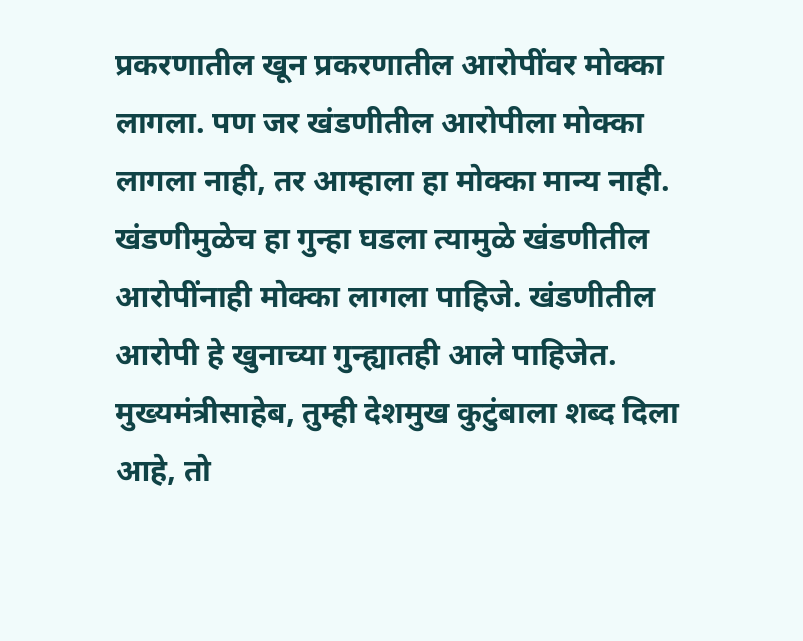प्रकरणातील खून प्रकरणातील आरोपींवर मोक्का लागला. पण जर खंडणीतील आरोपीला मोक्का लागला नाही, तर आम्हाला हा मोक्का मान्य नाही. खंडणीमुळेच हा गुन्हा घडला त्यामुळे खंडणीतील आरोपींनाही मोक्का लागला पाहिजे. खंडणीतील आरोपी हे खुनाच्या गुन्ह्यातही आले पाहिजेत. मुख्यमंत्रीसाहेब, तुम्ही देशमुख कुटुंबाला शब्द दिला आहे, तो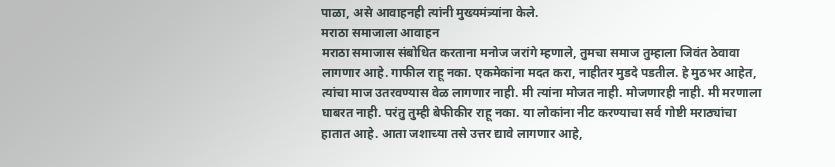पाळा, असे आवाहनही त्यांनी मुख्यमंत्र्यांना केले.
मराठा समाजाला आवाहन
मराठा समाजास संबोधित करताना मनोज जरांगे म्हणाले, तुमचा समाज तुम्हाला जिवंत ठेवावा लागणार आहे. गाफील राहू नका. एकमेकांना मदत करा, नाहीतर मुडदे पडतील. हे मुठभर आहेत, त्यांचा माज उतरवण्यास वेळ लागणार नाही. मी त्यांना मोजत नाही. मोजणारही नाही. मी मरणाला घाबरत नाही. परंतु तुम्ही बेफीकीर राहू नका. या लोकांना नीट करण्याचा सर्व गोष्टी मराठ्यांचा हातात आहे. आता जशाच्या तसे उत्तर द्यावे लागणार आहे,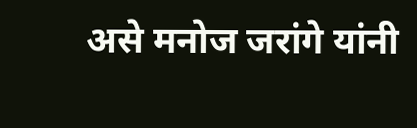असे मनोज जरांगे यांनी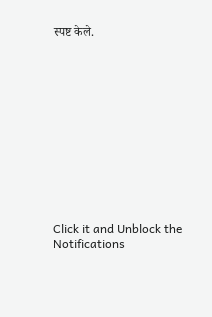स्पष्ट केले.












Click it and Unblock the Notifications